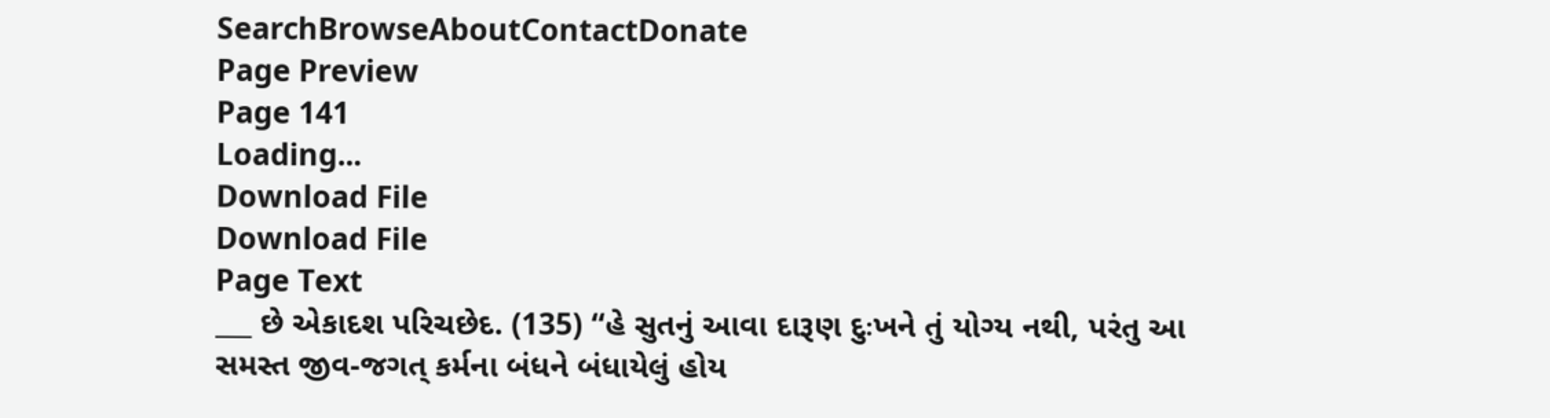SearchBrowseAboutContactDonate
Page Preview
Page 141
Loading...
Download File
Download File
Page Text
___ છે એકાદશ પરિચછેદ. (135) “હે સુતનું આવા દારૂણ દુઃખને તું યોગ્ય નથી, પરંતુ આ સમસ્ત જીવ-જગત્ કર્મના બંધને બંધાયેલું હોય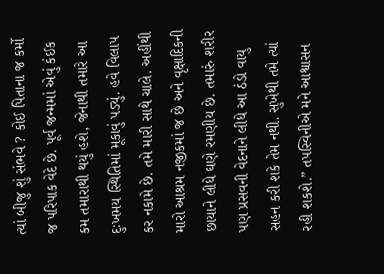ત્યાં બીજુ શું સંભવે ? કોઈ પિતાના જ કર્મો જ પરિપાક વેદે છે. પૂર્વ જન્મમાં એવું કંઈક કમ તમારાથી થયું હશે, જેનાથી તમારે આ દુઃખમય સ્થિતિમાં મૂકાવું પડ્યું. હવે વિલાપ કર નકામે છે. તમે મારી સાથે ચાલે. અહીંથી મારો આશ્રમ નજીકમાં જ છે અને વૃક્ષાદિકની છાયાને લીધે ઘણે રમણીય છે. તમારું શરીર પણ પ્રસવની વેદનાને લીધે આ ઠંડો વાયુ સહન કરી શકે તેમ નથી. સુખેથી તમે ત્યાં રહી શકશે.” તપસ્વિનીએ મને આશ્વાસન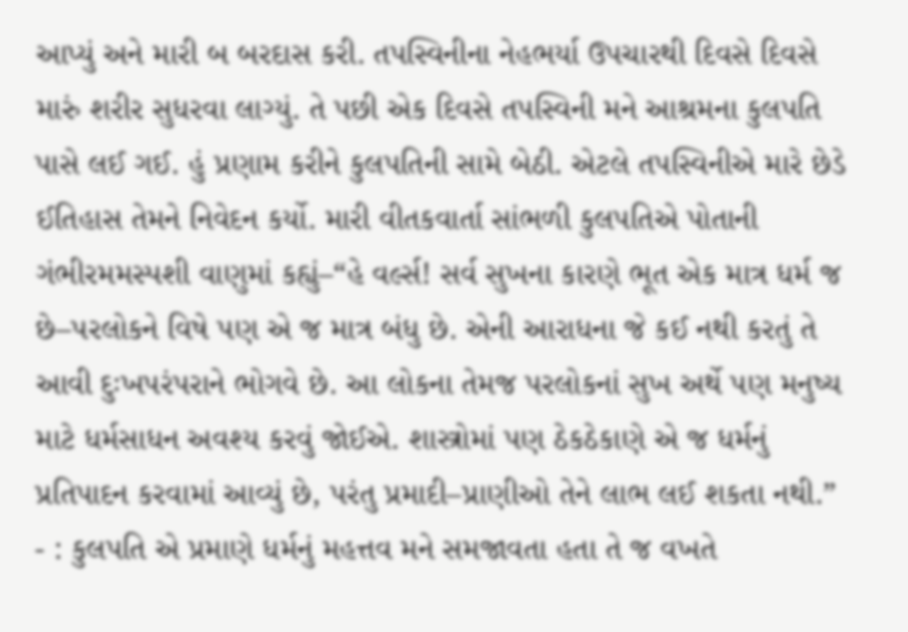આપ્યું અને મારી બ બરદાસ કરી. તપસ્વિનીના નેહભર્યા ઉપચારથી દિવસે દિવસે મારું શરીર સુધરવા લાગ્યું. તે પછી એક દિવસે તપસ્વિની મને આશ્રમના કુલપતિ પાસે લઈ ગઈ. હું પ્રણામ કરીને કુલપતિની સામે બેઠી. એટલે તપસ્વિનીએ મારે છેડે ઈતિહાસ તેમને નિવેદન કર્યો. મારી વીતકવાર્તા સાંભળી કુલપતિએ પોતાની ગંભીરમમસ્પશી વાણુમાં કહ્યું–“હે વર્લ્સ! સર્વ સુખના કારણે ભૂત એક માત્ર ધર્મ જ છે–પરલોકને વિષે પણ એ જ માત્ર બંધુ છે. એની આરાધના જે કઈ નથી કરતું તે આવી દુઃખપરંપરાને ભોગવે છે. આ લોકના તેમજ પરલોકનાં સુખ અર્થે પણ મનુષ્ય માટે ધર્મસાધન અવશ્ય કરવું જોઈએ. શાસ્ત્રોમાં પણ ઠેકઠેકાણે એ જ ધર્મનું પ્રતિપાદન કરવામાં આવ્યું છે, પરંતુ પ્રમાદી–પ્રાણીઓ તેને લાભ લઈ શકતા નથી.” - : કુલપતિ એ પ્રમાણે ધર્મનું મહત્તવ મને સમજાવતા હતા તે જ વખતે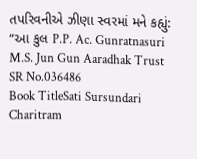તપરિવનીએ ઝીણા સ્વરમાં મને કહ્યું: “આ કુલ P.P. Ac. Gunratnasuri M.S. Jun Gun Aaradhak Trust
SR No.036486
Book TitleSati Sursundari Charitram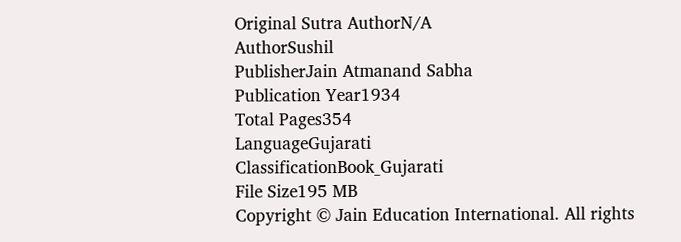Original Sutra AuthorN/A
AuthorSushil
PublisherJain Atmanand Sabha
Publication Year1934
Total Pages354
LanguageGujarati
ClassificationBook_Gujarati
File Size195 MB
Copyright © Jain Education International. All rights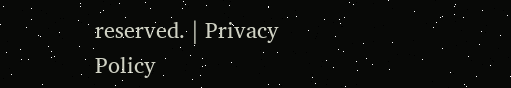reserved. | Privacy Policy